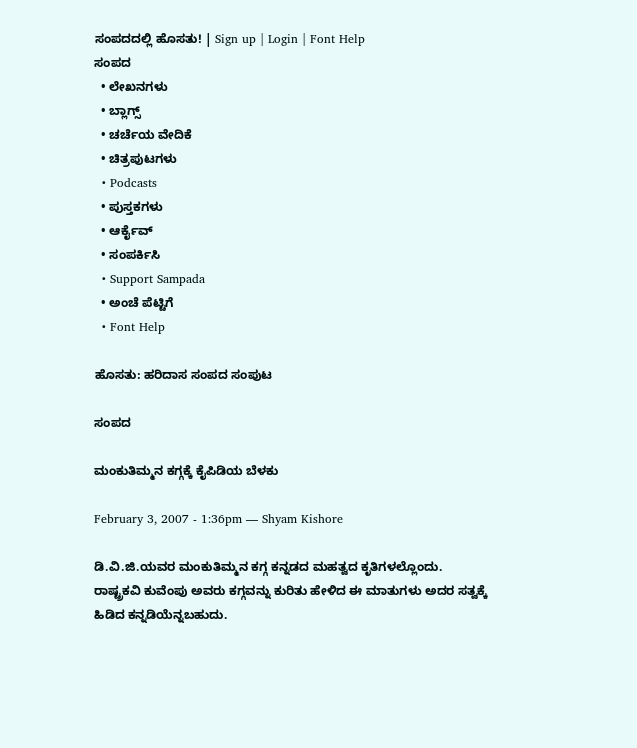ಸಂಪದದಲ್ಲಿ ಹೊಸತು! | Sign up | Login | Font Help
ಸಂಪದ
  • ಲೇಖನಗಳು
  • ಬ್ಲಾಗ್ಸ್
  • ಚರ್ಚೆಯ ವೇದಿಕೆ
  • ಚಿತ್ರಪುಟಗಳು
  • Podcasts
  • ಪುಸ್ತಕಗಳು
  • ಆರ್ಕೈವ್
  • ಸಂಪರ್ಕಿಸಿ
  • Support Sampada
  • ಅಂಚೆ ಪೆಟ್ಟಿಗೆ
  • Font Help

ಹೊಸತು: ಹರಿದಾಸ ಸಂಪದ ಸಂಪುಟ

ಸಂಪದ

ಮಂಕುತಿಮ್ಮನ ಕಗ್ಗಕ್ಕೆ ಕೈಪಿಡಿಯ ಬೆಳಕು

February 3, 2007 - 1:36pm — Shyam Kishore

ಡಿ.ವಿ.ಜಿ.ಯವರ ಮಂಕುತಿಮ್ಮನ ಕಗ್ಗ ಕನ್ನಡದ ಮಹತ್ವದ ಕೃತಿಗಳಲ್ಲೊಂದು. ರಾಷ್ಟ್ರಕವಿ ಕುವೆಂಪು ಅವರು ಕಗ್ಗವನ್ನು ಕುರಿತು ಹೇಳಿದ ಈ ಮಾತುಗಳು ಅದರ ಸತ್ವಕ್ಕೆ ಹಿಡಿದ ಕನ್ನಡಿಯೆನ್ನಬಹುದು.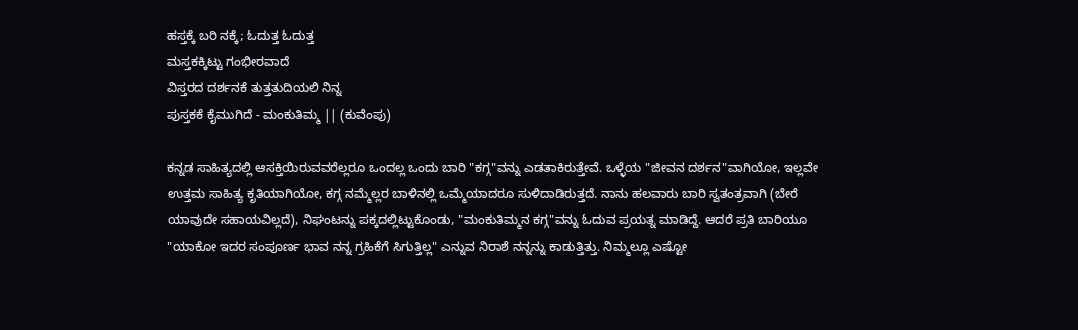ಹಸ್ತಕ್ಕೆ ಬರಿ ನಕ್ಕೆ; ಓದುತ್ತ ಓದುತ್ತ
ಮಸ್ತಕಕ್ಕಿಟ್ಟು ಗಂಭೀರವಾದೆ
ವಿಸ್ತರದ ದರ್ಶನಕೆ ತುತ್ತತುದಿಯಲಿ ನಿನ್ನ
ಪುಸ್ತಕಕೆ ಕೈಮುಗಿದೆ - ಮಂಕುತಿಮ್ಮ || (ಕುವೆಂಪು)

ಕನ್ನಡ ಸಾಹಿತ್ಯದಲ್ಲಿ ಆಸಕ್ತಿಯಿರುವವರೆಲ್ಲರೂ ಒಂದಲ್ಲ ಒಂದು ಬಾರಿ "ಕಗ್ಗ"ವನ್ನು ಎಡತಾಕಿರುತ್ತೇವೆ. ಒಳ್ಳೆಯ "ಜೀವನ ದರ್ಶನ"ವಾಗಿಯೋ, ಇಲ್ಲವೇ ಉತ್ತಮ ಸಾಹಿತ್ಯ ಕೃತಿಯಾಗಿಯೋ, ಕಗ್ಗ ನಮ್ಮೆಲ್ಲರ ಬಾಳಿನಲ್ಲಿ ಒಮ್ಮೆಯಾದರೂ ಸುಳಿದಾಡಿರುತ್ತದೆ. ನಾನು ಹಲವಾರು ಬಾರಿ ಸ್ವತಂತ್ರವಾಗಿ (ಬೇರೆ ಯಾವುದೇ ಸಹಾಯವಿಲ್ಲದೆ), ನಿಘಂಟನ್ನು ಪಕ್ಕದಲ್ಲಿಟ್ಟುಕೊಂಡು, "ಮಂಕುತಿಮ್ಮನ ಕಗ್ಗ"ವನ್ನು ಓದುವ ಪ್ರಯತ್ನ ಮಾಡಿದ್ದೆ. ಆದರೆ ಪ್ರತಿ ಬಾರಿಯೂ "ಯಾಕೋ ಇದರ ಸಂಪೂರ್ಣ ಭಾವ ನನ್ನ ಗ್ರಹಿಕೆಗೆ ಸಿಗುತ್ತಿಲ್ಲ" ಎನ್ನುವ ನಿರಾಶೆ ನನ್ನನ್ನು ಕಾಡುತ್ತಿತ್ತು. ನಿಮ್ಮಲ್ಲೂ ಎಷ್ಟೋ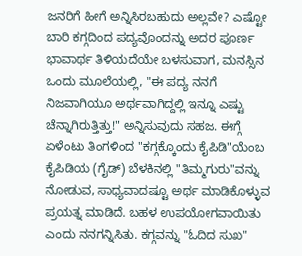ಜನರಿಗೆ ಹೀಗೆ ಅನ್ನಿಸಿರಬಹುದು ಅಲ್ಲವೇ? ಎಷ್ಟೋ ಬಾರಿ ಕಗ್ಗದಿಂದ ಪದ್ಯವೊಂದನ್ನು ಅದರ ಪೂರ್ಣ ಭಾವಾರ್ಥ ತಿಳಿಯದೆಯೇ ಬಳಸುವಾಗ, ಮನಸ್ಸಿನ ಒಂದು ಮೂಲೆಯಲ್ಲಿ, "ಈ ಪದ್ಯ ನನಗೆ ನಿಜವಾಗಿಯೂ ಅರ್ಥವಾಗಿದ್ದಲ್ಲಿ ಇನ್ನೂ ಎಷ್ಟು ಚೆನ್ನಾಗಿರುತ್ತಿತ್ತು!" ಅನ್ನಿಸುವುದು ಸಹಜ. ಈಗ್ಗೆ ಏಳೆಂಟು ತಿಂಗಳಿಂದ "ಕಗ್ಗಕ್ಕೊಂದು ಕೈಪಿಡಿ"ಯೆಂಬ ಕೈಪಿಡಿಯ (ಗೈಡ್) ಬೆಳಕಿನಲ್ಲಿ "ತಿಮ್ಮಗುರು"ವನ್ನು ನೋಡುವ, ಸಾಧ್ಯವಾದಷ್ಟೂ ಅರ್ಥ ಮಾಡಿಕೊಳ್ಳುವ ಪ್ರಯತ್ನ ಮಾಡಿದೆ. ಬಹಳ ಉಪಯೋಗವಾಯಿತು ಎಂದು ನನಗನ್ನಿಸಿತು. ಕಗ್ಗವನ್ನು "ಓದಿದ ಸುಖ"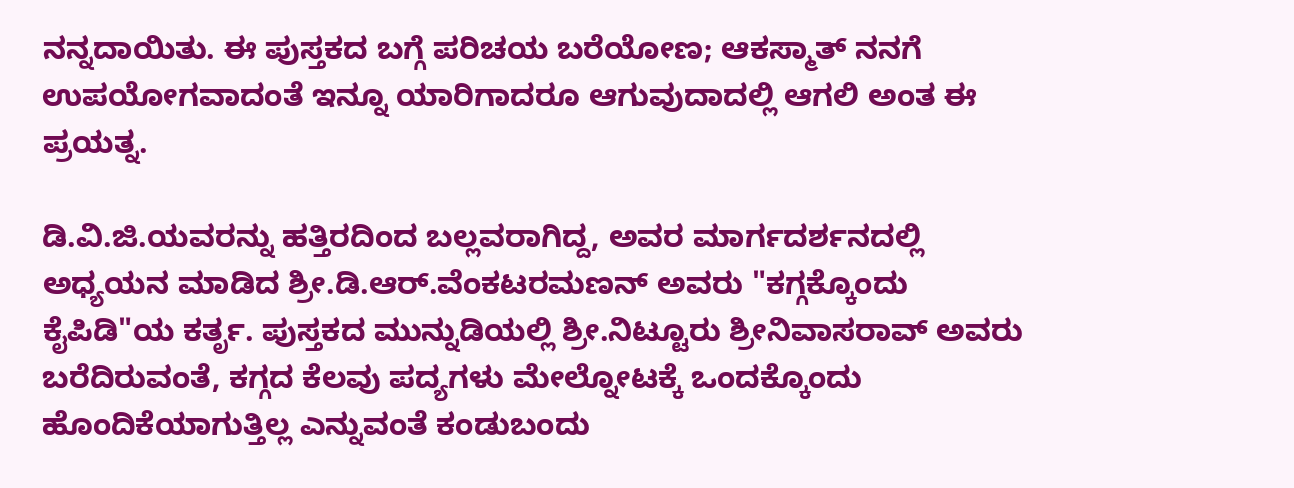ನನ್ನದಾಯಿತು. ಈ ಪುಸ್ತಕದ ಬಗ್ಗೆ ಪರಿಚಯ ಬರೆಯೋಣ; ಆಕಸ್ಮಾತ್ ನನಗೆ ಉಪಯೋಗವಾದಂತೆ ಇನ್ನೂ ಯಾರಿಗಾದರೂ ಆಗುವುದಾದಲ್ಲಿ ಆಗಲಿ ಅಂತ ಈ ಪ್ರಯತ್ನ.

ಡಿ.ವಿ.ಜಿ.ಯವರನ್ನು ಹತ್ತಿರದಿಂದ ಬಲ್ಲವರಾಗಿದ್ದ, ಅವರ ಮಾರ್ಗದರ್ಶನದಲ್ಲಿ ಅಧ್ಯಯನ ಮಾಡಿದ ಶ್ರೀ.ಡಿ.ಆರ್.ವೆಂಕಟರಮಣನ್ ಅವರು "ಕಗ್ಗಕ್ಕೊಂದು ಕೈಪಿಡಿ"ಯ ಕರ್ತೃ. ಪುಸ್ತಕದ ಮುನ್ನುಡಿಯಲ್ಲಿ ಶ್ರೀ.ನಿಟ್ಟೂರು ಶ್ರೀನಿವಾಸರಾವ್ ಅವರು ಬರೆದಿರುವಂತೆ, ಕಗ್ಗದ ಕೆಲವು ಪದ್ಯಗಳು ಮೇಲ್ನೋಟಕ್ಕೆ ಒಂದಕ್ಕೊಂದು ಹೊಂದಿಕೆಯಾಗುತ್ತಿಲ್ಲ ಎನ್ನುವಂತೆ ಕಂಡುಬಂದು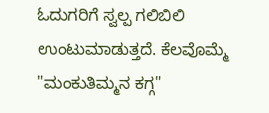ಓದುಗರಿಗೆ ಸ್ವಲ್ಪ ಗಲಿಬಿಲಿ ಉಂಟುಮಾಡುತ್ತದೆ. ಕೆಲವೊಮ್ಮೆ "ಮಂಕುತಿಮ್ಮನ ಕಗ್ಗ"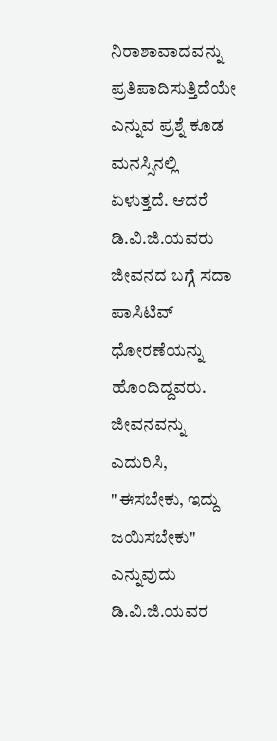ನಿರಾಶಾವಾದವನ್ನು ಪ್ರತಿಪಾದಿಸುತ್ತಿದೆಯೇ ಎನ್ನುವ ಪ್ರಶ್ನೆ ಕೂಡ ಮನಸ್ಸಿನಲ್ಲಿ ಏಳುತ್ತದೆ. ಆದರೆ ಡಿ.ವಿ.ಜಿ.ಯವರು ಜೀವನದ ಬಗ್ಗೆ ಸದಾ ಪಾಸಿಟಿವ್ ಧೋರಣೆಯನ್ನು ಹೊಂದಿದ್ದವರು. ಜೀವನವನ್ನು ಎದುರಿಸಿ, "ಈಸಬೇಕು, ಇದ್ದು ಜಯಿಸಬೇಕು" ಎನ್ನುವುದು ಡಿ.ವಿ.ಜಿ.ಯವರ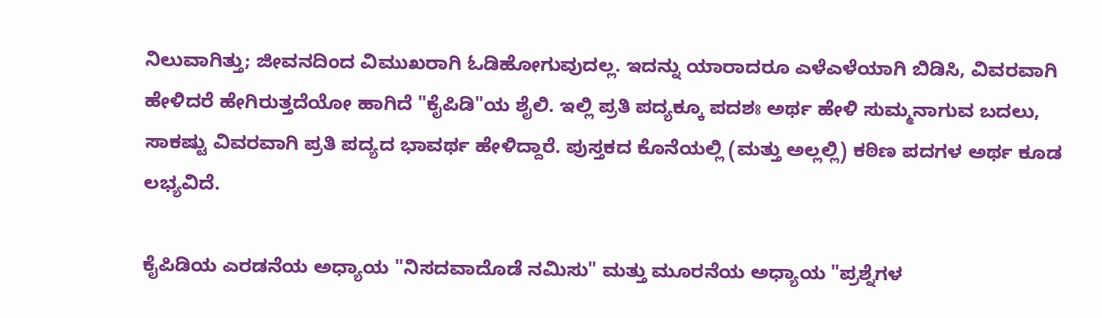ನಿಲುವಾಗಿತ್ತು; ಜೀವನದಿಂದ ವಿಮುಖರಾಗಿ ಓಡಿಹೋಗುವುದಲ್ಲ. ಇದನ್ನು ಯಾರಾದರೂ ಎಳೆ‍ಎಳೆಯಾಗಿ ಬಿಡಿಸಿ, ವಿವರವಾಗಿ ಹೇಳಿದರೆ ಹೇಗಿರುತ್ತದೆಯೋ ಹಾಗಿದೆ "ಕೈಪಿಡಿ"ಯ ಶೈಲಿ. ಇಲ್ಲಿ ಪ್ರತಿ ಪದ್ಯಕ್ಕೂ ಪದಶಃ ಅರ್ಥ ಹೇಳಿ ಸುಮ್ಮನಾಗುವ ಬದಲು, ಸಾಕಷ್ಟು ವಿವರವಾಗಿ ಪ್ರತಿ ಪದ್ಯದ ಭಾವರ್ಥ ಹೇಳಿದ್ದಾರೆ. ಪುಸ್ತಕದ ಕೊನೆಯಲ್ಲಿ (ಮತ್ತು ಅಲ್ಲಲ್ಲಿ) ಕಠಿಣ ಪದಗಳ ಅರ್ಥ ಕೂಡ ಲಭ್ಯವಿದೆ.

ಕೈಪಿಡಿಯ ಎರಡನೆಯ ಅಧ್ಯಾಯ "ನಿಸದವಾದೊಡೆ ನಮಿಸು" ಮತ್ತು ಮೂರನೆಯ ಅಧ್ಯಾಯ "ಪ್ರಶ್ನೆಗಳ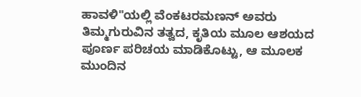ಹಾವಳಿ"ಯಲ್ಲಿ ವೆಂಕಟರಮಣನ್ ಅವರು ತಿಮ್ಮಗುರುವಿನ ತತ್ವದ, ಕೃತಿಯ ಮೂಲ ಆಶಯದ ಪೂರ್ಣ ಪರಿಚಯ ಮಾಡಿಕೊಟ್ಟು, ಆ ಮೂಲಕ ಮುಂದಿನ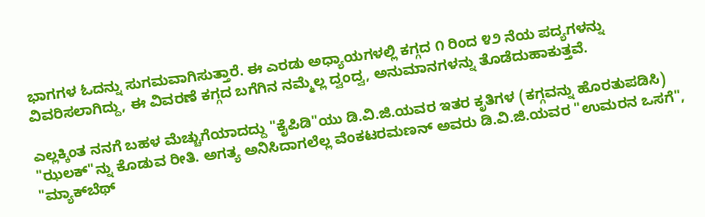ಭಾಗಗಳ ಓದನ್ನು ಸುಗಮವಾಗಿಸುತ್ತಾರೆ. ಈ ಎರಡು ಅಧ್ಯಾಯಗಳಲ್ಲಿ ಕಗ್ಗದ ೧ ರಿಂದ ೪೨ ನೆಯ ಪದ್ಯಗಳನ್ನು ವಿವರಿಸಲಾಗಿದ್ದು, ಈ ವಿವರಣೆ ಕಗ್ಗದ ಬಗೆಗಿನ ನಮ್ಮೆಲ್ಲ ದ್ವಂದ್ವ, ಅನುಮಾನಗಳನ್ನು ತೊಡೆದುಹಾಕುತ್ತವೆ.

ಎಲ್ಲಕ್ಕಿಂತ ನನಗೆ ಬಹಳ ಮೆಚ್ಚುಗೆಯಾದದ್ದು "ಕೈಪಿಡಿ"ಯು ಡಿ.ವಿ.ಜಿ.ಯವರ ಇತರ ಕೃತಿಗಳ (ಕಗ್ಗವನ್ನು ಹೊರತುಪಡಿಸಿ) "ಝಲಕ್"ನ್ನು ಕೊಡುವ ರೀತಿ. ಅಗತ್ಯ ಅನಿಸಿದಾಗಲೆಲ್ಲ ವೆಂಕಟರಮಣನ್ ಅವರು ಡಿ.ವಿ.ಜಿ.ಯವರ "ಉಮರನ ಒಸಗೆ", "ಮ್ಯಾಕ್‌ಬೆಥ್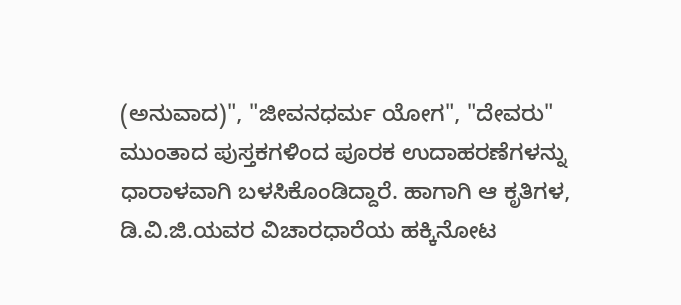(ಅನುವಾದ)", "ಜೀವನಧರ್ಮ ಯೋಗ", "ದೇವರು" ಮುಂತಾದ ಪುಸ್ತಕಗಳಿಂದ ಪೂರಕ ಉದಾಹರಣೆಗಳನ್ನು ಧಾರಾಳವಾಗಿ ಬಳಸಿಕೊಂಡಿದ್ದಾರೆ. ಹಾಗಾಗಿ ಆ ಕೃತಿಗಳ, ಡಿ.ವಿ.ಜಿ.ಯವರ ವಿಚಾರಧಾರೆಯ ಹಕ್ಕಿನೋಟ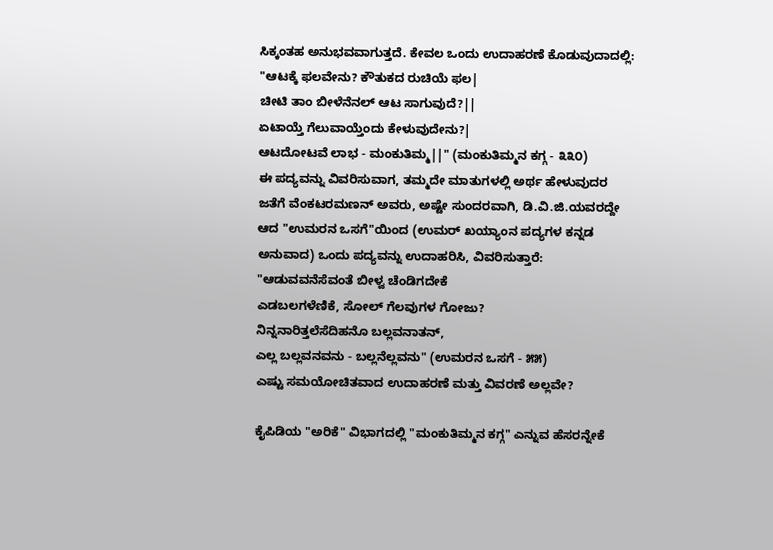ಸಿಕ್ಕಂತಹ ಅನುಭವವಾಗುತ್ತದೆ. ಕೇವಲ ಒಂದು ಉದಾಹರಣೆ ಕೊಡುವುದಾದಲ್ಲಿ:
"ಆಟಕ್ಕೆ ಫಲವೇನು? ಕೌತುಕದ ರುಚಿಯೆ ಫಲ|
ಚೀಟಿ ತಾಂ ಬೀಳೆನೆನಲ್ ಆಟ ಸಾಗುವುದೆ?||
ಏಟಾಯ್ತೆ ಗೆಲುವಾಯ್ತೆಂದು ಕೇಳುವುದೇನು?|
ಆಟದೋಟವೆ ಲಾಭ - ಮಂಕುತಿಮ್ಮ||" (ಮಂಕುತಿಮ್ಮನ ಕಗ್ಗ - ೩೩೦)
ಈ ಪದ್ಯವನ್ನು ವಿವರಿಸುವಾಗ, ತಮ್ಮದೇ ಮಾತುಗಳಲ್ಲಿ ಅರ್ಥ ಹೇಳುವುದರ ಜತೆಗೆ ವೆಂಕಟರಮಣನ್ ಅವರು, ಅಷ್ಟೇ ಸುಂದರವಾಗಿ, ಡಿ.ವಿ.ಜಿ.ಯವರದ್ದೇ ಆದ "ಉಮರನ ಒಸಗೆ"ಯಿಂದ (ಉಮರ್ ಖಯ್ಯಾಂನ ಪದ್ಯಗಳ ಕನ್ನಡ ಅನುವಾದ) ಒಂದು ಪದ್ಯವನ್ನು ಉದಾಹರಿಸಿ, ವಿವರಿಸುತ್ತಾರೆ:
"ಆಡುವವನೆಸೆವಂತೆ ಬೀಳ್ವ ಚೆಂಡಿಗದೇಕೆ
ಎಡಬಲಗಳೆಣಿಕೆ, ಸೋಲ್ ಗೆಲವುಗಳ ಗೋಜು?
ನಿನ್ನನಾರಿತ್ತಲೆಸೆದಿಹನೊ ಬಲ್ಲವನಾತನ್,
ಎಲ್ಲ ಬಲ್ಲವನವನು - ಬಲ್ಲನೆಲ್ಲವನು" (ಉಮರನ ಒಸಗೆ - ೫೫)
ಎಷ್ಟು ಸಮಯೋಚಿತವಾದ ಉದಾಹರಣೆ ಮತ್ತು ವಿವರಣೆ ಅಲ್ಲವೇ?

ಕೈಪಿಡಿಯ "ಅರಿಕೆ" ವಿಭಾಗದಲ್ಲಿ "ಮಂಕುತಿಮ್ಮನ ಕಗ್ಗ" ಎನ್ನುವ ಹೆಸರನ್ನೇಕೆ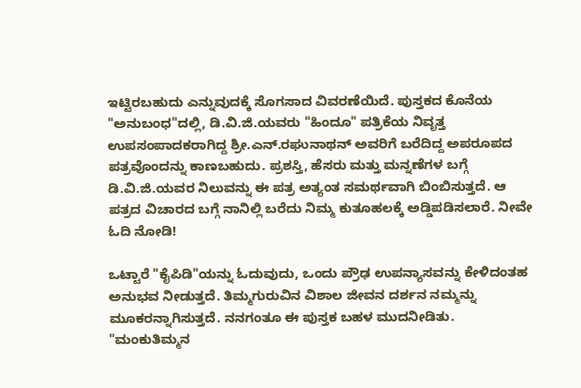ಇಟ್ಟಿರಬಹುದು ಎನ್ನುವುದಕ್ಕೆ ಸೊಗಸಾದ ವಿವರಣೆಯಿದೆ. ಪುಸ್ತಕದ ಕೊನೆಯ "ಅನುಬಂಧ"ದಲ್ಲಿ, ಡಿ.ವಿ.ಜಿ.ಯವರು "ಹಿಂದೂ" ಪತ್ರಿಕೆಯ ನಿವೃತ್ತ ಉಪಸಂಪಾದಕರಾಗಿದ್ದ ಶ್ರೀ.ಎನ್.ರಘುನಾಥನ್ ಅವರಿಗೆ ಬರೆದಿದ್ದ ಅಪರೂಪದ ಪತ್ರವೊಂದನ್ನು ಕಾಣಬಹುದು. ಪ್ರಶಸ್ತಿ, ಹೆಸರು ಮತ್ತು ಮನ್ನಣೆಗಳ ಬಗ್ಗೆ ಡಿ.ವಿ.ಜಿ.ಯವರ ನಿಲುವನ್ನು ಈ ಪತ್ರ ಅತ್ಯಂತ ಸಮರ್ಥವಾಗಿ ಬಿಂಬಿಸುತ್ತದೆ. ಆ ಪತ್ರದ ವಿಚಾರದ ಬಗ್ಗೆ ನಾನಿಲ್ಲಿ ಬರೆದು ನಿಮ್ಮ ಕುತೂಹಲಕ್ಕೆ ಅಡ್ಡಿಪಡಿಸಲಾರೆ. ನೀವೇ ಓದಿ ನೋಡಿ!

ಒಟ್ಟಾರೆ "ಕೈಪಿಡಿ"ಯನ್ನು ಓದುವುದು, ಒಂದು ಪ್ರೌಢ ಉಪನ್ಯಾಸವನ್ನು ಕೇಳಿದಂತಹ ಅನುಭವ ನೀಡುತ್ತದೆ. ತಿಮ್ಮಗುರುವಿನ ವಿಶಾಲ ಜೀವನ ದರ್ಶನ ನಮ್ಮನ್ನು ಮೂಕರನ್ನಾಗಿಸುತ್ತದೆ. ನನಗಂತೂ ಈ ಪುಸ್ತಕ ಬಹಳ ಮುದನೀಡಿತು. "ಮಂಕುತಿಮ್ಮನ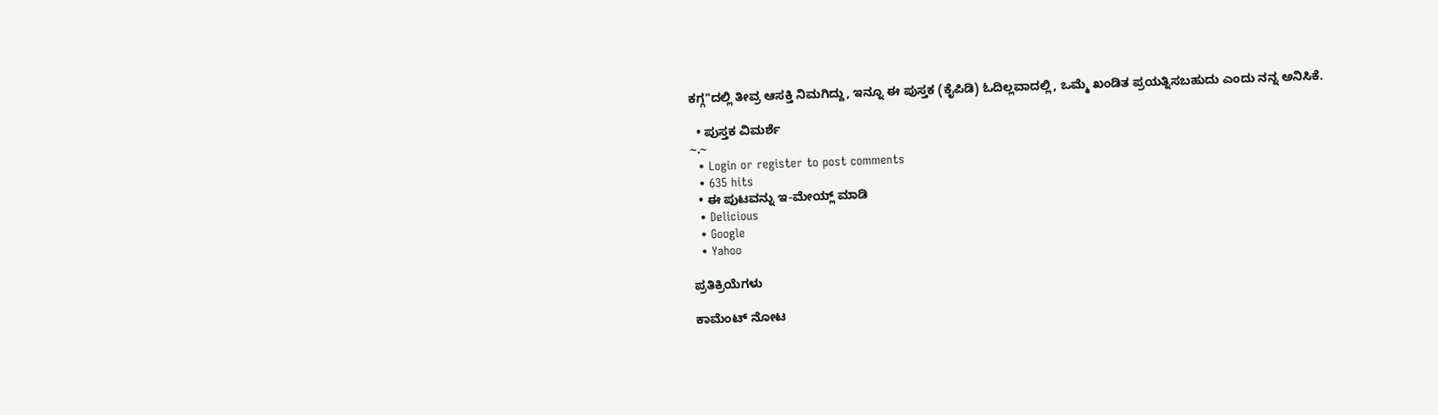ಕಗ್ಗ"ದಲ್ಲಿ ತೀವ್ರ ಆಸಕ್ತಿ ನಿಮಗಿದ್ದು, ಇನ್ನೂ ಈ ಪುಸ್ತಕ (ಕೈಪಿಡಿ) ಓದಿಲ್ಲವಾದಲ್ಲಿ, ಒಮ್ಮೆ ಖಂಡಿತ ಪ್ರಯತ್ನಿಸಬಹುದು ಎಂದು ನನ್ನ ಅನಿಸಿಕೆ.

  • ಪುಸ್ತಕ ವಿಮರ್ಶೆ
~.~
  • Login or register to post comments
  • 635 hits
  • ಈ ಪುಟವನ್ನು ಇ-ಮೇಯ್ಲ್ ಮಾಡಿ
  • Delicious
  • Google
  • Yahoo

ಪ್ರತಿಕ್ರಿಯೆಗಳು

ಕಾಮೆಂಟ್ ನೋಟ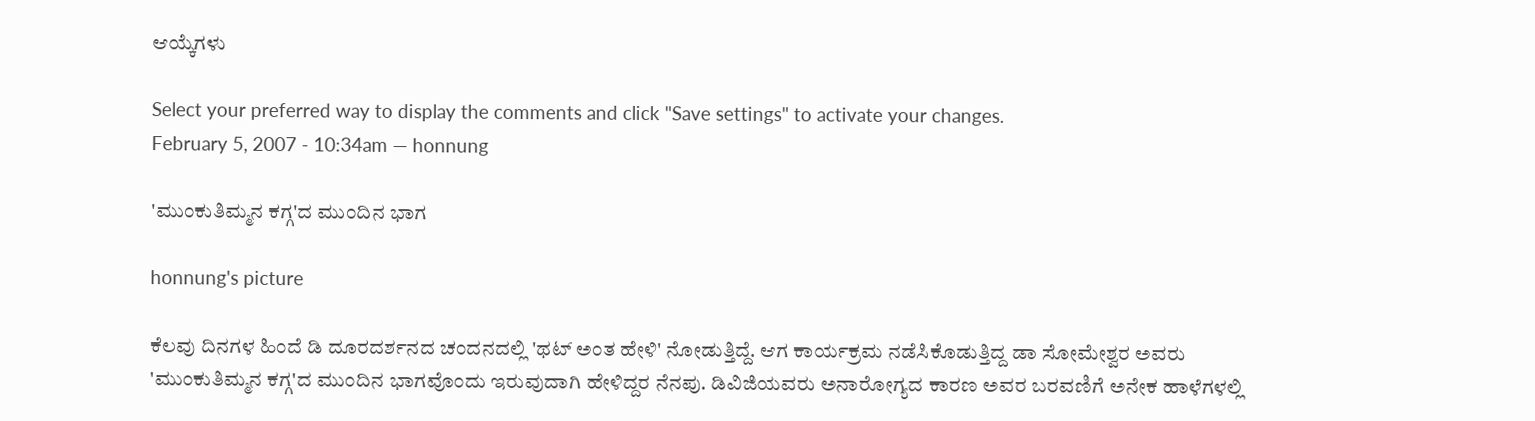ಆಯ್ಕೆಗಳು

Select your preferred way to display the comments and click "Save settings" to activate your changes.
February 5, 2007 - 10:34am — honnung

'ಮುಂಕುತಿಮ್ಮನ ಕಗ್ಗ'ದ ಮುಂದಿನ ಭಾಗ

honnung's picture

ಕೆಲವು ದಿನಗಳ ಹಿಂದೆ ಡಿ ದೂರದರ್ಶನದ ಚಂದನದಲ್ಲಿ 'ಥಟ್ ಅಂತ ಹೇಳಿ' ನೋಡುತ್ತಿದ್ದೆ. ಆಗ ಕಾರ್ಯಕ್ರಮ ನಡೆಸಿಕೊಡುತ್ತಿದ್ದ ಡಾ ಸೋಮೇಶ್ವರ ಅವರು 'ಮುಂಕುತಿಮ್ಮನ ಕಗ್ಗ'ದ ಮುಂದಿನ ಭಾಗವೊಂದು ಇರುವುದಾಗಿ ಹೇಳಿದ್ದರ ನೆನಪು. ಡಿವಿಜಿಯವರು ಅನಾರೋಗ್ಯದ ಕಾರಣ ಅವರ ಬರವಣಿಗೆ ಅನೇಕ ಹಾಳೆಗಳಲ್ಲಿ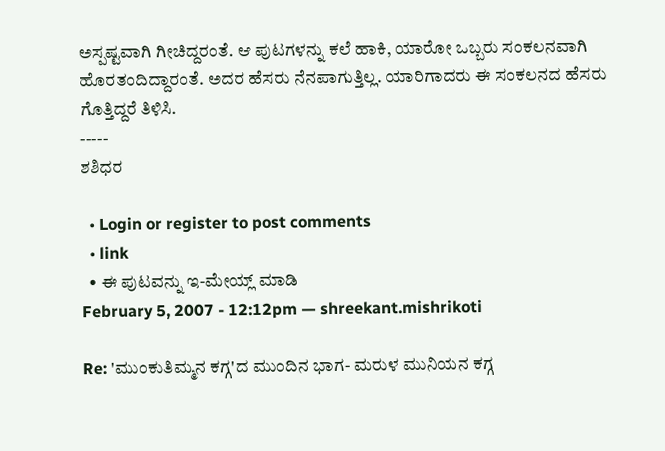ಅಸ್ಪಷ್ಟವಾಗಿ ಗೀಚಿದ್ದರಂತೆ. ಆ ಪುಟಗಳನ್ನು ಕಲೆ ಹಾಕಿ, ಯಾರೋ ಒಬ್ಬರು ಸಂಕಲನವಾಗಿ ಹೊರತಂದಿದ್ದಾರಂತೆ. ಅದರ ಹೆಸರು ನೆನಪಾಗುತ್ತಿಲ್ಲ. ಯಾರಿಗಾದರು ಈ ಸಂಕಲನದ ಹೆಸರು ಗೊತ್ತಿದ್ದರೆ ತಿಳಿಸಿ.
-----
ಶಶಿಧರ

  • Login or register to post comments
  • link
  • ಈ ಪುಟವನ್ನು ಇ-ಮೇಯ್ಲ್ ಮಾಡಿ
February 5, 2007 - 12:12pm — shreekant.mishrikoti

Re: 'ಮುಂಕುತಿಮ್ಮನ ಕಗ್ಗ'ದ ಮುಂದಿನ ಭಾಗ- ಮರುಳ ಮುನಿಯನ ಕಗ್ಗ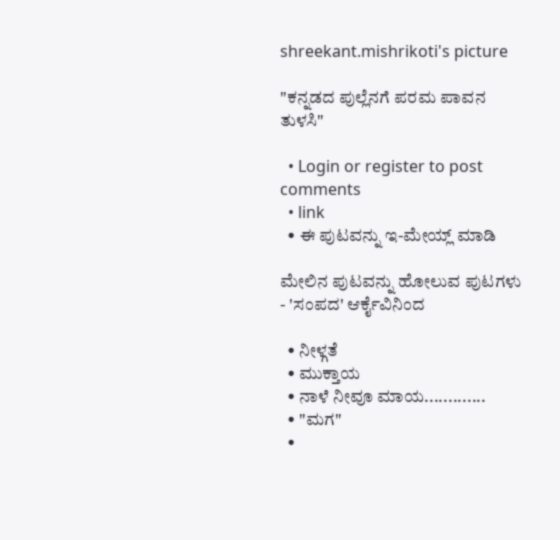shreekant.mishrikoti's picture

"ಕನ್ನಡದ ಪುಲ್ಲೆನಗೆ ಪರಮ ಪಾವನ ತುಳಸಿ"

  • Login or register to post comments
  • link
  • ಈ ಪುಟವನ್ನು ಇ-ಮೇಯ್ಲ್ ಮಾಡಿ

ಮೇಲಿನ ಪುಟವನ್ನು ಹೋಲುವ ಪುಟಗಳು - 'ಸಂಪದ' ಆರ್ಕೈವಿನಿಂದ

  • ನೀಳ್ಗತೆ
  • ಮುಕ್ತಾಯ
  • ನಾಳೆ ನೀವೂ ಮಾಯ.............
  • "ಮಗ"
  •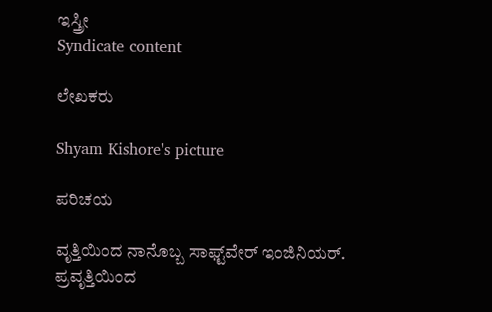ಇಸ್ತ್ರೀ
Syndicate content

ಲೇಖಕರು

Shyam Kishore's picture

ಪರಿಚಯ

ವೃತ್ತಿಯಿಂದ ನಾನೊಬ್ಬ ಸಾಫ್ಟ್‌ವೇರ್ ಇಂಜಿನಿಯರ್. ಪ್ರವೃತ್ತಿಯಿಂದ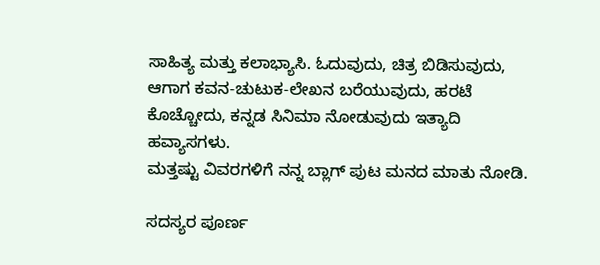ಸಾಹಿತ್ಯ ಮತ್ತು ಕಲಾಭ್ಯಾಸಿ. ಓದುವುದು, ಚಿತ್ರ ಬಿಡಿಸುವುದು, ಆಗಾಗ ಕವನ-ಚುಟುಕ-ಲೇಖನ ಬರೆಯುವುದು, ಹರಟೆ ಕೊಚ್ಚೋದು, ಕನ್ನಡ ಸಿನಿಮಾ ನೋಡುವುದು ಇತ್ಯಾದಿ ಹವ್ಯಾಸಗಳು.
ಮತ್ತಷ್ಟು ವಿವರಗಳಿಗೆ ನನ್ನ ಬ್ಲಾಗ್ ಪುಟ ಮನದ ಮಾತು ನೋಡಿ.

ಸದಸ್ಯರ ಪೂರ್ಣ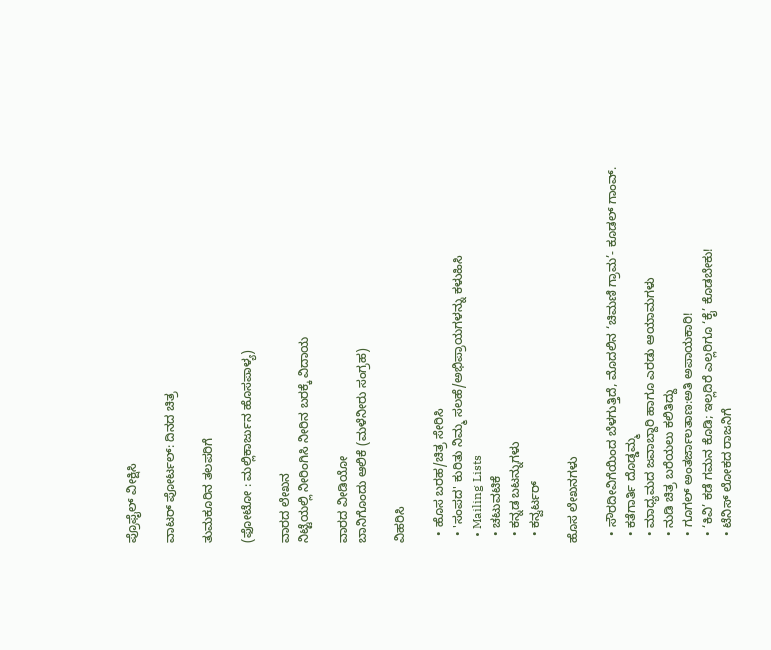ಪ್ರೊಫೈಲ್ ವೀಕ್ಷಿಸಿ

ವಾಟರ್ ಪೋರ್ಟಲ್: ದಿನದ ಚಿತ್ರ

ತುಮಕೂರಿನ ತಲಪರಿಗೆ

(ಫೋಟೋ : ಮಲ್ಲಿಕಾರ್ಜುನ ಹೊಸಪಾಳ್ಯ)

ವಾರದ ಲೇಖನ
ನಿಟ್ಟೆಯಲ್ಲಿ ನೀರಿಂಗಿಸಿ ನೀರಿನ ಬರಕ್ಕೆ ವಿದಾಯ

ವಾರದ ವೀಡಿಯೋ
ಬಾನಿಗೊಂದು ಆಲಿಕೆ (ಮಳೆನೀರು ಸಂಗ್ರಹ)

ವಿಹರಿಸಿ

  • ಹೊಸ ಬರಹ/ಚಿತ್ರ ಸೇರಿಸಿ
  • 'ಸಂಪದ' ಕುರಿತು ನಿಮ್ಮ ಸಲಹೆ/ಅಭಿಪ್ರಾಯಗಳನ್ನು ಕಳುಹಿಸಿ
  • Mailing Lists
  • ಚಟುವಟಿಕೆ
  • ಕನ್ನಡ ಬಟನ್ನುಗಳು
  • ಕನ್ವರ್ಟರ್

ಹೊಸ ಲೇಖನಗಳು

  • ಸೌರದೀವಿಗೆಯಿಂದ ಬೆಳಗುತ್ತಿದೆ, ಮೊದಲಿನ ‘ಚಿಮಣಿ ಗ್ರಾಮ’- ಕೂಡಲ್ ಗಾಂವ್.
  • ಕತೆಗಾರ್ತಿ ದೊಡ್ಡಮ್ಮ
  • ಮಾಧ್ಯಮದ ಜವಾಬ್ದಾರಿ ಹಾಗೂ ಎರಡು ಆಯಾಮಗಳು
  • ನುಡಿ ಚಿತ್ರ ಬರೆಯಲು ಕಲಿತಿದ್ದು
  • ಗೂಗಲ್ ಅಂತರ್ಜಾಲತಾಣ:ಅತಿ ಅಪಾಯಕಾರಿ!
  • ‘ಕಿವಿ’ ಕಡೆ ಗಮನ ಕೊಡಿ; ಇಲ್ಲದಿರೆ ಎಲ್ಲರಿಗೂ ‘ಕೈ’ ಕೊಡಬೇಕು!
  • ಟೆನಿಸ್ ಲೋಕದ ರಾಜನಿಗೆ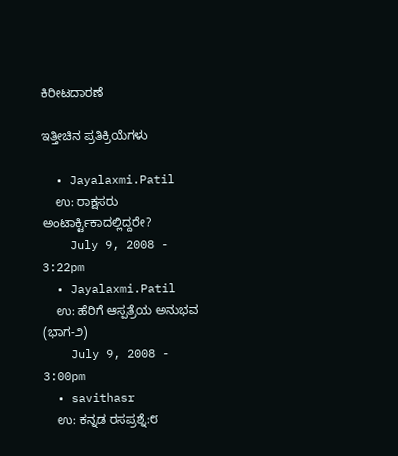ಕಿರೀಟದಾರಣೆ

ಇತ್ತೀಚಿನ ಪ್ರತಿಕ್ರಿಯೆಗಳು

  • Jayalaxmi.Patil
    ಉ: ರಾಕ್ಷಸರು ಅಂಟಾರ್ಕ್ಟಿಕಾದಲ್ಲಿದ್ದರೇ?
    July 9, 2008 - 3:22pm
  • Jayalaxmi.Patil
    ಉ: ಹೆರಿಗೆ ಆಸ್ಪತ್ರೆಯ ಅನುಭವ (ಭಾಗ-೨)
    July 9, 2008 - 3:00pm
  • savithasr
    ಉ: ಕನ್ನಡ ರಸಪ್ರಶ್ನೆ:೮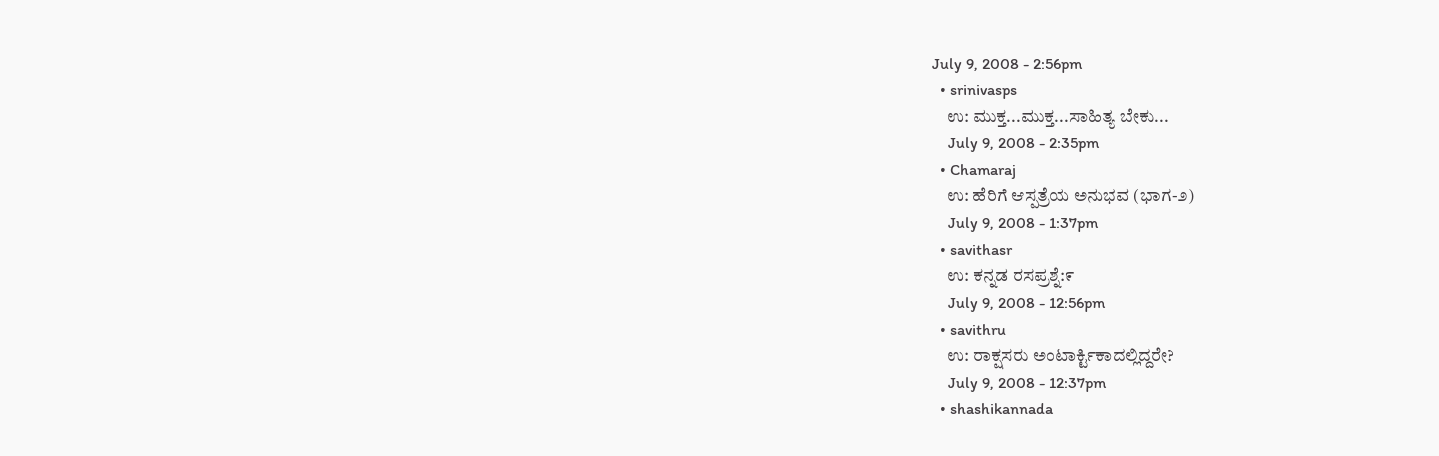July 9, 2008 - 2:56pm
  • srinivasps
    ಉ: ಮುಕ್ತ...ಮುಕ್ತ...ಸಾಹಿತ್ಯ ಬೇಕು...
    July 9, 2008 - 2:35pm
  • Chamaraj
    ಉ: ಹೆರಿಗೆ ಆಸ್ಪತ್ರೆಯ ಅನುಭವ (ಭಾಗ-೨)
    July 9, 2008 - 1:37pm
  • savithasr
    ಉ: ಕನ್ನಡ ರಸಪ್ರಶ್ನೆ:೯
    July 9, 2008 - 12:56pm
  • savithru
    ಉ: ರಾಕ್ಷಸರು ಅಂಟಾರ್ಕ್ಟಿಕಾದಲ್ಲಿದ್ದರೇ?
    July 9, 2008 - 12:37pm
  • shashikannada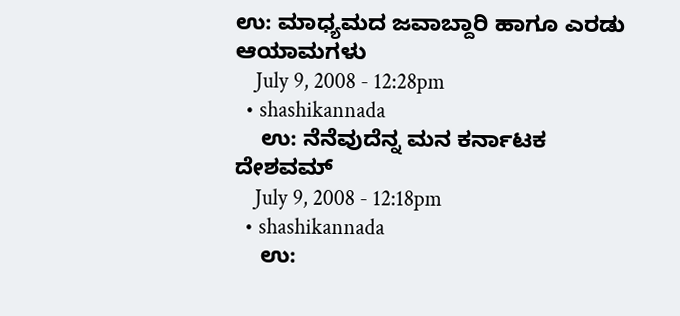ಉ: ಮಾಧ್ಯಮದ ಜವಾಬ್ದಾರಿ ಹಾಗೂ ಎರಡು ಆಯಾಮಗಳು
    July 9, 2008 - 12:28pm
  • shashikannada
    ಉ: ನೆನೆವುದೆನ್ನ ಮನ ಕರ್ನಾಟಕ ದೇಶವಮ್
    July 9, 2008 - 12:18pm
  • shashikannada
    ಉ: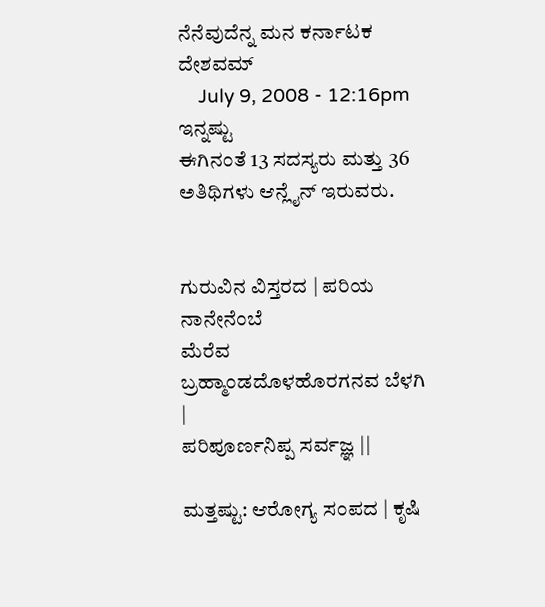ನೆನೆವುದೆನ್ನ ಮನ ಕರ್ನಾಟಕ ದೇಶವಮ್
    July 9, 2008 - 12:16pm
ಇನ್ನಷ್ಟು
ಈಗಿನಂತೆ 13 ಸದಸ್ಯರು ಮತ್ತು 36 ಅತಿಥಿಗಳು ಆನ್ಲೈನ್ ಇರುವರು.


ಗುರುವಿನ ವಿಸ್ತರದ | ಪರಿಯ ನಾನೇನೆಂಬೆ
ಮೆರೆವ ಬ್ರಹ್ಮಾಂಡದೊಳಹೊರಗನವ ಬೆಳಗಿ |
ಪರಿಪೂರ್ಣನಿಪ್ಪ ಸರ್ವಜ್ಞ ||

ಮತ್ತಷ್ಟು: ಆರೋಗ್ಯ ಸಂಪದ | ಕೃಷಿ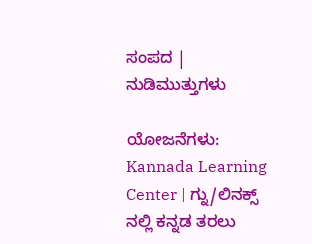ಸಂಪದ | ನುಡಿಮುತ್ತುಗಳು

ಯೋಜನೆಗಳು: Kannada Learning Center | ಗ್ನು/ಲಿನಕ್ಸ್ ನಲ್ಲಿ ಕನ್ನಡ ತರಲು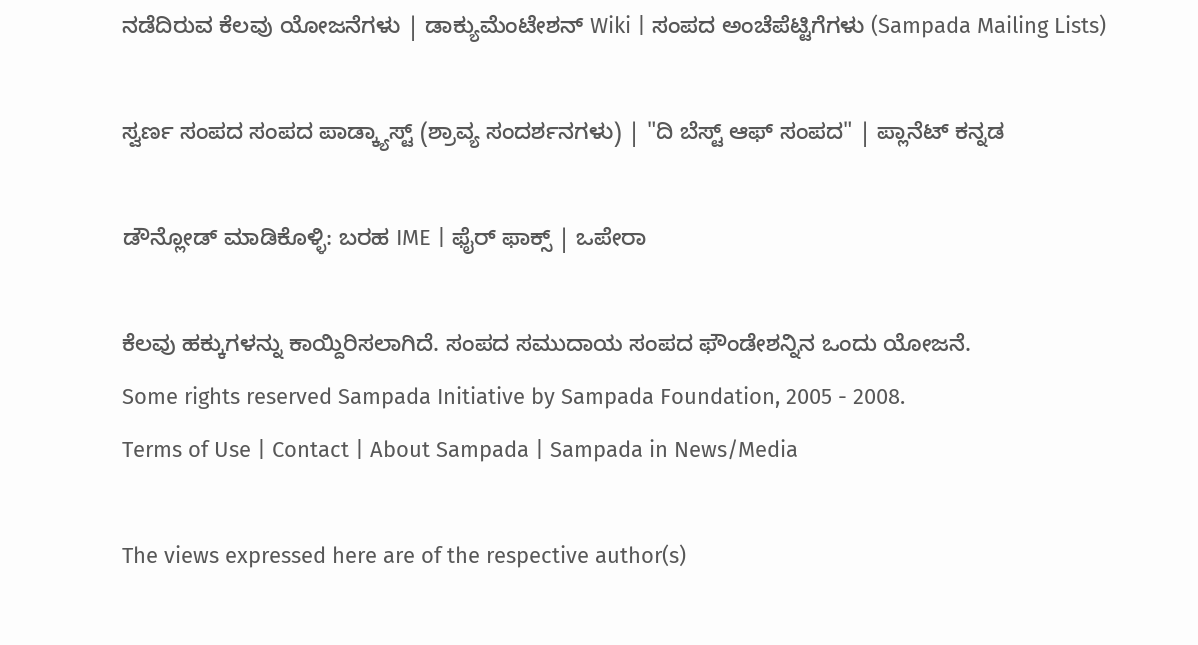ನಡೆದಿರುವ ಕೆಲವು ಯೋಜನೆಗಳು | ಡಾಕ್ಯುಮೆಂಟೇಶನ್ Wiki | ಸಂಪದ ಅಂಚೆಪೆಟ್ಟಿಗೆಗಳು (Sampada Mailing Lists)

ಸ್ವರ್ಣ ಸಂಪದ ಸಂಪದ ಪಾಡ್ಕ್ಯಾಸ್ಟ್ (ಶ್ರಾವ್ಯ ಸಂದರ್ಶನಗಳು) | "ದಿ ಬೆಸ್ಟ್ ಆಫ್ ಸಂಪದ" | ಪ್ಲಾನೆಟ್ ಕನ್ನಡ

ಡೌನ್ಲೋಡ್ ಮಾಡಿಕೊಳ್ಳಿ: ಬರಹ IME | ಫೈರ್ ಫಾಕ್ಸ್ | ಒಪೇರಾ

ಕೆಲವು ಹಕ್ಕುಗಳನ್ನು ಕಾಯ್ದಿರಿಸಲಾಗಿದೆ. ಸಂಪದ ಸಮುದಾಯ ಸಂಪದ ಫೌಂಡೇಶನ್ನಿನ ಒಂದು ಯೋಜನೆ.
Some rights reserved Sampada Initiative by Sampada Foundation, 2005 - 2008.
Terms of Use | Contact | About Sampada | Sampada in News/Media

The views expressed here are of the respective author(s)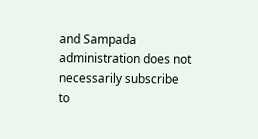and Sampada administration does not necessarily subscribe to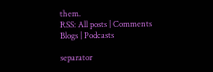them.
RSS: All posts | Comments
Blogs | Podcasts

separator